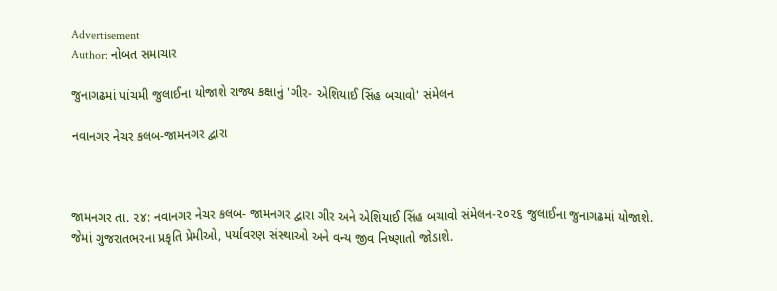Advertisement
Author: નોબત સમાચાર

જુનાગઢમાં પાંચમી જુલાઈના યોજાશે રાજ્ય કક્ષાનું 'ગીર- એશિયાઈ સિંહ બચાવો' સંમેલન

નવાનગર નેચર કલબ-જામનગર દ્વારા



જામનગર તા. ૨૪: નવાનગર નેચર કલબ- જામનગર દ્વારા ગીર અને એશિયાઈ સિંહ બચાવો સંમેલન-૨૦૨૬ જુલાઈના જુનાગઢમાં યોજાશે. જેમાં ગુજરાતભરના પ્રકૃતિ પ્રેમીઓ, પર્યાવરણ સંસ્થાઓ અને વન્ય જીવ નિષ્ણાતો જોડાશે.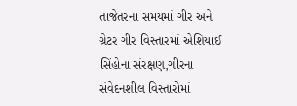તાજેતરના સમયમાં ગીર અને ગ્રેટર ગીર વિસ્તારમાં એશિયાઈ સિંહોના સંરક્ષણ,ગીરના સંવેદનશીલ વિસ્તારોમાં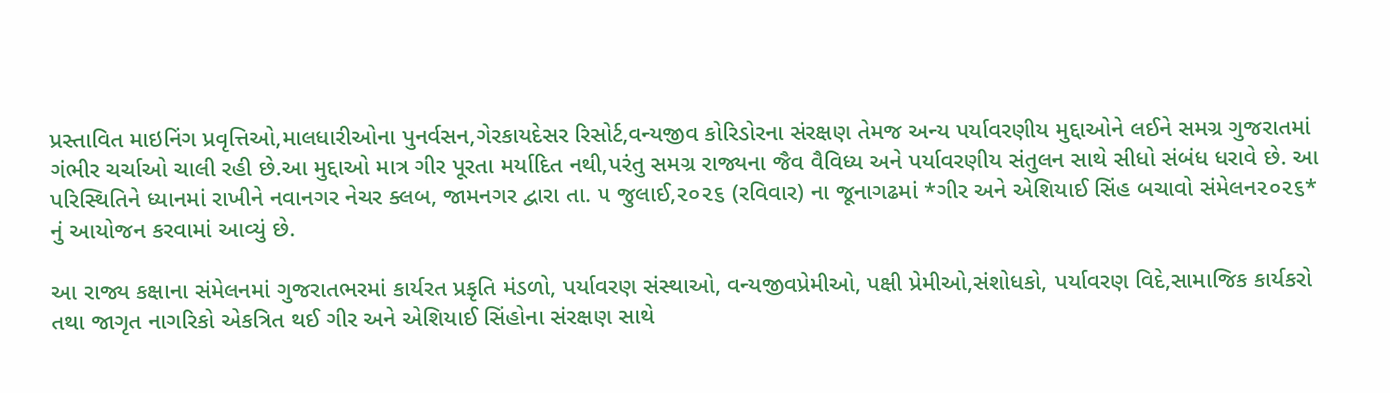પ્રસ્તાવિત માઇનિંગ પ્રવૃત્તિઓ,માલધારીઓના પુનર્વસન,ગેરકાયદેસર રિસોર્ટ,વન્યજીવ કોરિડોરના સંરક્ષણ તેમજ અન્ય પર્યાવરણીય મુદ્દાઓને લઈને સમગ્ર ગુજરાતમાં ગંભીર ચર્ચાઓ ચાલી રહી છે.આ મુદ્દાઓ માત્ર ગીર પૂરતા મર્યાદિત નથી,પરંતુ સમગ્ર રાજ્યના જૈવ વૈવિધ્ય અને પર્યાવરણીય સંતુલન સાથે સીધો સંબંધ ધરાવે છે. આ પરિસ્થિતિને ધ્યાનમાં રાખીને નવાનગર નેચર ક્લબ, જામનગર દ્વારા તા. ૫ જુલાઈ,૨૦૨૬ (રવિવાર) ના જૂનાગઢમાં *ગીર અને એશિયાઈ સિંહ બચાવો સંમેલન૨૦૨૬* નું આયોજન કરવામાં આવ્યું છે.

આ રાજ્ય કક્ષાના સંમેલનમાં ગુજરાતભરમાં કાર્યરત પ્રકૃતિ મંડળો, પર્યાવરણ સંસ્થાઓ, વન્યજીવપ્રેમીઓ, પક્ષી પ્રેમીઓ,સંશોધકો, પર્યાવરણ વિદે,સામાજિક કાર્યકરો તથા જાગૃત નાગરિકો એકત્રિત થઈ ગીર અને એશિયાઈ સિંહોના સંરક્ષણ સાથે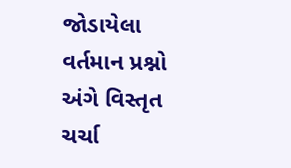જોડાયેલા વર્તમાન પ્રશ્નો અંગે વિસ્તૃત ચર્ચા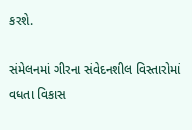કરશે.

સંમેલનમાં ગીરના સંવેદનશીલ વિસ્તારોમાં વધતા વિકાસ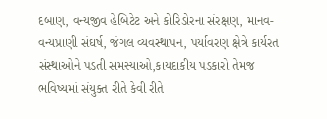દબાણ, વન્યજીવ હેબિટેટ અને કોરિડોરના સંરક્ષણ, માનવ-વન્યપ્રાણી સંઘર્ષ, જંગલ વ્યવસ્થાપન, પર્યાવરણ ક્ષેત્રે કાર્યરત સંસ્થાઓને પડતી સમસ્યાઓ,કાયદાકીય પડકારો તેમજ ભવિષ્યમાં સંયુક્ત રીતે કેવી રીતે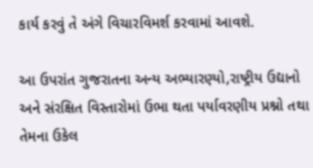કાર્ય કરવું તે અંગે વિચારવિમર્શ કરવામાં આવશે.

આ ઉપરાંત ગુજરાતના અન્ય અભ્યારણ્યો,રાષ્ટ્રીય ઉદ્યાનો અને સંરક્ષિત વિસ્તારોમાં ઉભા થતા પર્યાવરણીય પ્રશ્નો તથા તેમના ઉકેલ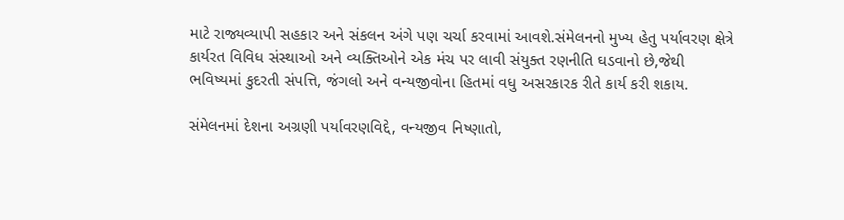માટે રાજ્યવ્યાપી સહકાર અને સંકલન અંગે પણ ચર્ચા કરવામાં આવશે.સંમેલનનો મુખ્ય હેતુ પર્યાવરણ ક્ષેત્રે કાર્યરત વિવિધ સંસ્થાઓ અને વ્યક્તિઓને એક મંચ પર લાવી સંયુક્ત રણનીતિ ઘડવાનો છે,જેથી ભવિષ્યમાં કુદરતી સંપત્તિ, જંગલો અને વન્યજીવોના હિતમાં વધુ અસરકારક રીતે કાર્ય કરી શકાય.

સંમેલનમાં દેશના અગ્રણી પર્યાવરણવિદ્દે, વન્યજીવ નિષ્ણાતો,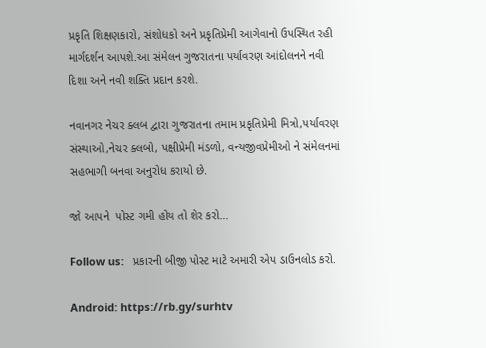પ્રકૃતિ શિક્ષણકારો, સંશોધકો અને પ્રકૃતિપ્રેમી આગેવાનો ઉપસ્થિત રહી માર્ગદર્શન આપશે.આ સંમેલન ગુજરાતના પર્યાવરણ આંદોલનને નવી દિશા અને નવી શક્તિ પ્રદાન કરશે.

નવાનગર નેચર ક્લબ દ્વારા ગુજરાતના તમામ પ્રકૃતિપ્રેમી મિત્રો,પર્યાવરણ સંસ્થાઓ,નેચર ક્લબો, પક્ષીપ્રેમી મંડળો, વન્યજીવપ્રેમીઓ ને સંમેલનમાં સહભાગી બનવા અનુરોધ કરાયો છે.

જો આપને  પોસ્ટ ગમી હોય તો શેર કરો...

Follow us:   પ્રકારની બીજી પોસ્ટ માટે અમારી એપ ડાઉનલોડ કરો.

Android: https://rb.gy/surhtv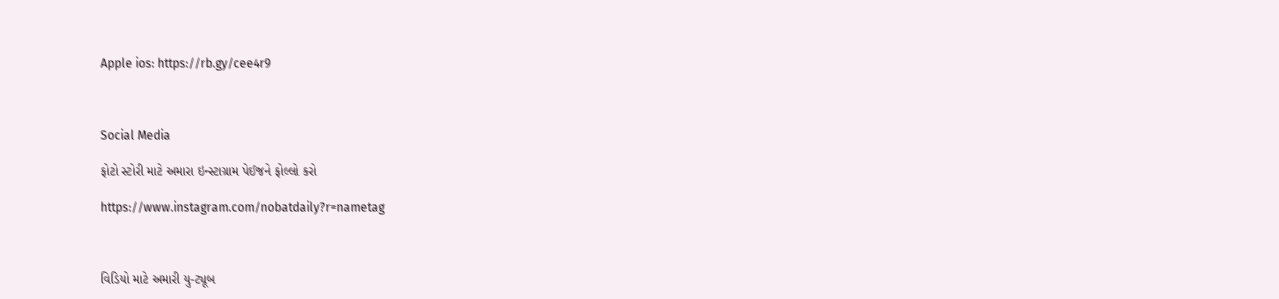Apple ios: https://rb.gy/cee4r9



Social Media

ફોટો સ્ટોરી માટે અમારા ઇન્સ્ટાગ્રામ પેઈજને ફોલ્લો કરો

https://www.instagram.com/nobatdaily?r=nametag



વિડિયો માટે અમારી યુ-ટ્યૂબ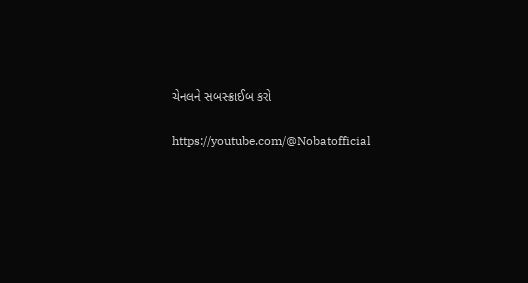ચેનલને સબસ્ક્રાઈબ કરો

https://youtube.com/@Nobatofficial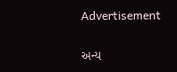Advertisement

અન્ય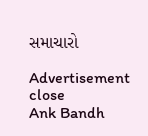સમાચારો

Advertisement
close
Ank Bandh